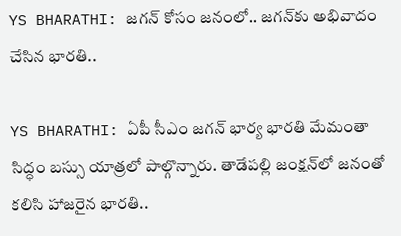YS BHARATHI: జగన్ కోసం జనంలో.. జగన్‌కు అభివాదం చేసిన భారతి..

YS BHARATHI: ఏపీ సీఎం జగన్ భార్య భారతి మేమంతా సిద్ధం బస్సు యాత్రలో పాల్గొన్నారు. తాడేపల్లి జంక్షన్‌లో జనంతో కలిసి హాజరైన భారతి..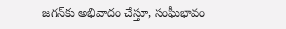జగన్‌కు అభివాదం చేస్తూ, సంఘీభావం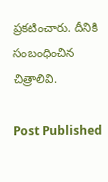ప్రకటించారు. దీనికి సంబంధించిన చిత్రాలివి.

Post Published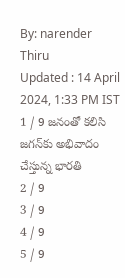By: narender Thiru
Updated : 14 April 2024, 1:33 PM IST
1 / 9 జనంతో కలిసి జగన్‌‌కు అభివాదం చేస్తున్న భారతి
2 / 9
3 / 9
4 / 9
5 / 9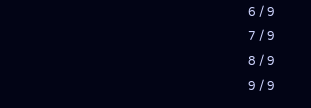6 / 9
7 / 9
8 / 9
9 / 9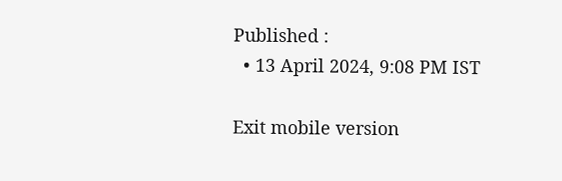Published :
  • 13 April 2024, 9:08 PM IST

Exit mobile version